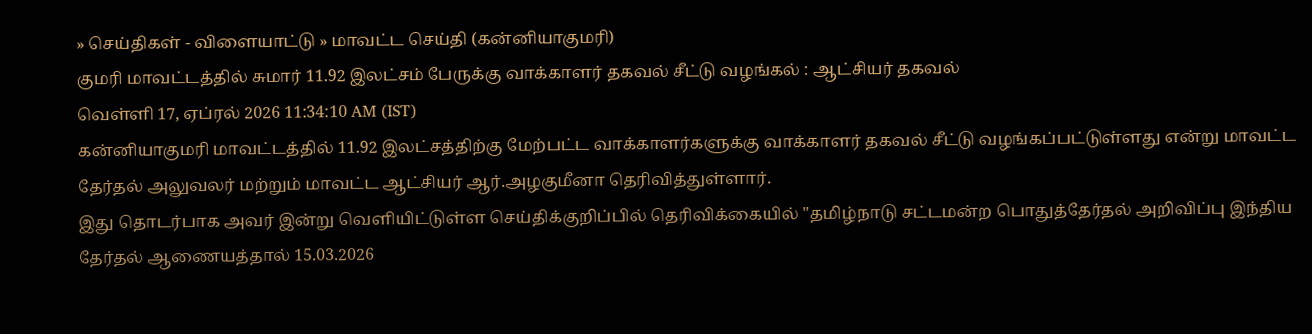» செய்திகள் - விளையாட்டு » மாவட்ட செய்தி (கன்னியாகுமரி)
குமரி மாவட்டத்தில் சுமார் 11.92 இலட்சம் பேருக்கு வாக்காளர் தகவல் சீட்டு வழங்கல் : ஆட்சியர் தகவல்
வெள்ளி 17, ஏப்ரல் 2026 11:34:10 AM (IST)
கன்னியாகுமரி மாவட்டத்தில் 11.92 இலட்சத்திற்கு மேற்பட்ட வாக்காளர்களுக்கு வாக்காளர் தகவல் சீட்டு வழங்கப்பட்டுள்ளது என்று மாவட்ட தேர்தல் அலுவலர் மற்றும் மாவட்ட ஆட்சியர் ஆர்.அழகுமீனா தெரிவித்துள்ளார்.
இது தொடர்பாக அவர் இன்று வெளியிட்டுள்ள செய்திக்குறிப்பில் தெரிவிக்கையில் "தமிழ்நாடு சட்டமன்ற பொதுத்தேர்தல் அறிவிப்பு இந்திய தேர்தல் ஆணையத்தால் 15.03.2026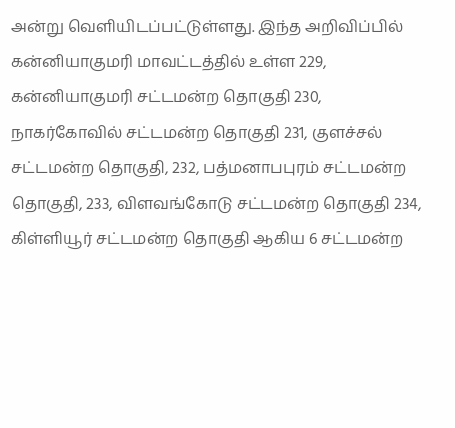அன்று வெளியிடப்பட்டுள்ளது. இந்த அறிவிப்பில் கன்னியாகுமரி மாவட்டத்தில் உள்ள 229, கன்னியாகுமரி சட்டமன்ற தொகுதி 230, நாகர்கோவில் சட்டமன்ற தொகுதி 231, குளச்சல் சட்டமன்ற தொகுதி, 232, பத்மனாபபுரம் சட்டமன்ற தொகுதி, 233, விளவங்கோடு சட்டமன்ற தொகுதி 234, கிள்ளியூர் சட்டமன்ற தொகுதி ஆகிய 6 சட்டமன்ற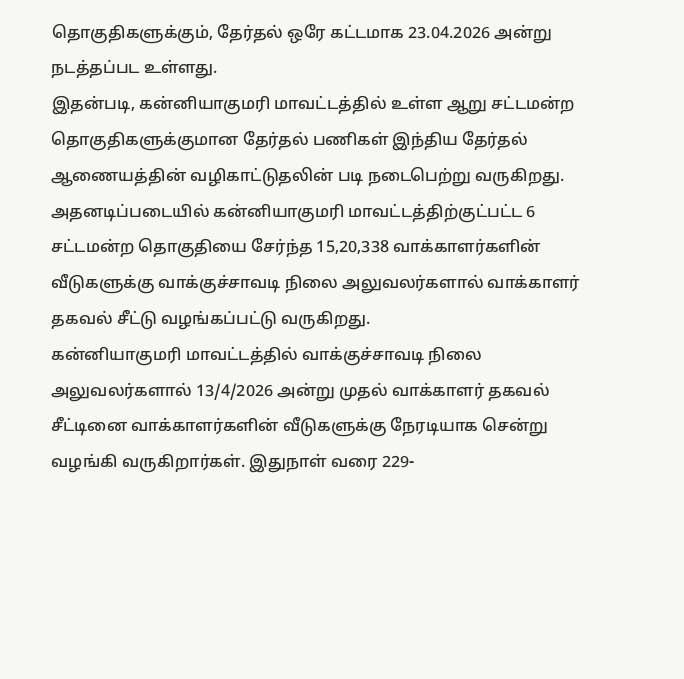தொகுதிகளுக்கும், தேர்தல் ஒரே கட்டமாக 23.04.2026 அன்று நடத்தப்பட உள்ளது.
இதன்படி, கன்னியாகுமரி மாவட்டத்தில் உள்ள ஆறு சட்டமன்ற தொகுதிகளுக்குமான தேர்தல் பணிகள் இந்திய தேர்தல் ஆணையத்தின் வழிகாட்டுதலின் படி நடைபெற்று வருகிறது. அதனடிப்படையில் கன்னியாகுமரி மாவட்டத்திற்குட்பட்ட 6 சட்டமன்ற தொகுதியை சேர்ந்த 15,20,338 வாக்காளர்களின் வீடுகளுக்கு வாக்குச்சாவடி நிலை அலுவலர்களால் வாக்காளர் தகவல் சீட்டு வழங்கப்பட்டு வருகிறது.
கன்னியாகுமரி மாவட்டத்தில் வாக்குச்சாவடி நிலை அலுவலர்களால் 13/4/2026 அன்று முதல் வாக்காளர் தகவல் சீட்டினை வாக்காளர்களின் வீடுகளுக்கு நேரடியாக சென்று வழங்கி வருகிறார்கள். இதுநாள் வரை 229-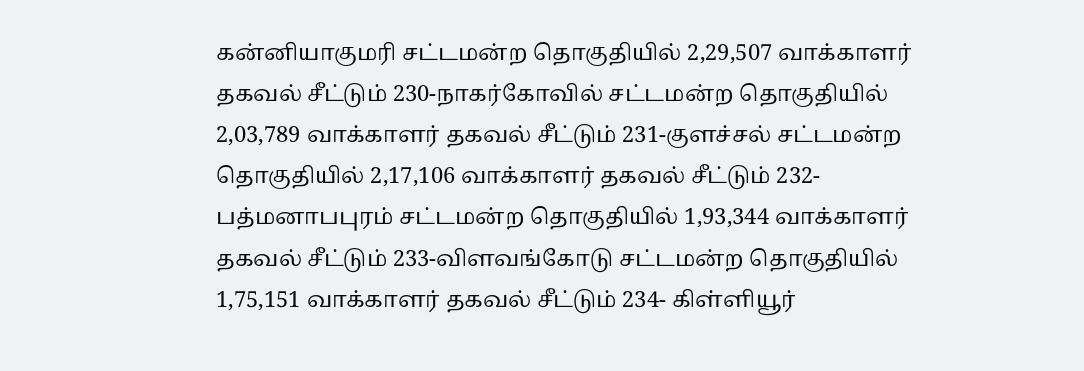கன்னியாகுமரி சட்டமன்ற தொகுதியில் 2,29,507 வாக்காளர் தகவல் சீட்டும் 230-நாகர்கோவில் சட்டமன்ற தொகுதியில் 2,03,789 வாக்காளர் தகவல் சீட்டும் 231-குளச்சல் சட்டமன்ற தொகுதியில் 2,17,106 வாக்காளர் தகவல் சீட்டும் 232- பத்மனாபபுரம் சட்டமன்ற தொகுதியில் 1,93,344 வாக்காளர் தகவல் சீட்டும் 233-விளவங்கோடு சட்டமன்ற தொகுதியில் 1,75,151 வாக்காளர் தகவல் சீட்டும் 234- கிள்ளியூர்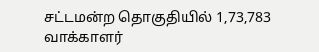சட்டமன்ற தொகுதியில் 1,73,783 வாக்காளர்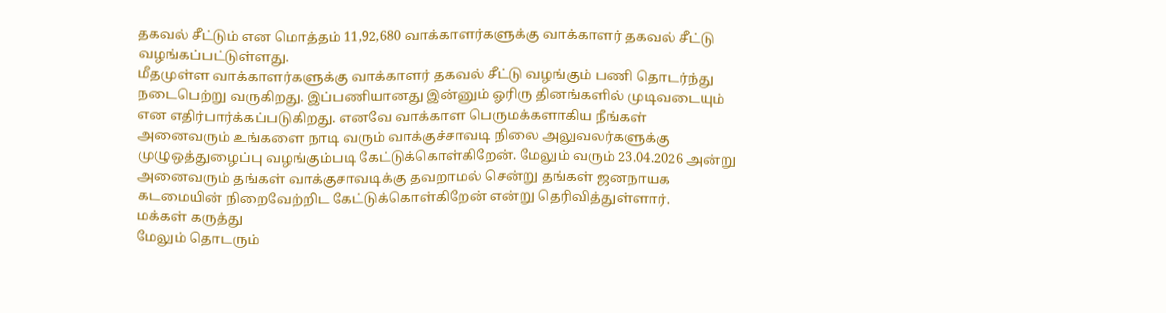தகவல் சீட்டும் என மொத்தம் 11,92,680 வாக்காளர்களுக்கு வாக்காளர் தகவல் சீட்டு வழங்கப்பட்டுள்ளது.
மீதமுள்ள வாக்காளர்களுக்கு வாக்காளர் தகவல் சீட்டு வழங்கும் பணி தொடர்ந்து நடைபெற்று வருகிறது. இப்பணியானது இன்னும் ஓரிரு தினங்களில் முடிவடையும் என எதிர்பார்க்கப்படுகிறது. எனவே வாக்காள பெருமக்களாகிய நீங்கள் அனைவரும் உங்களை நாடி வரும் வாக்குச்சாவடி நிலை அலுவலர்களுக்கு முழுஒத்துழைப்பு வழங்கும்படி கேட்டுக்கொள்கிறேன். மேலும் வரும் 23.04.2026 அன்று அனைவரும் தங்கள் வாக்குசாவடிக்கு தவறாமல் சென்று தங்கள் ஜனநாயக கடமையின் நிறைவேற்றிட கேட்டுக்கொள்கிறேன் என்று தெரிவித்துள்ளார்.
மக்கள் கருத்து
மேலும் தொடரும்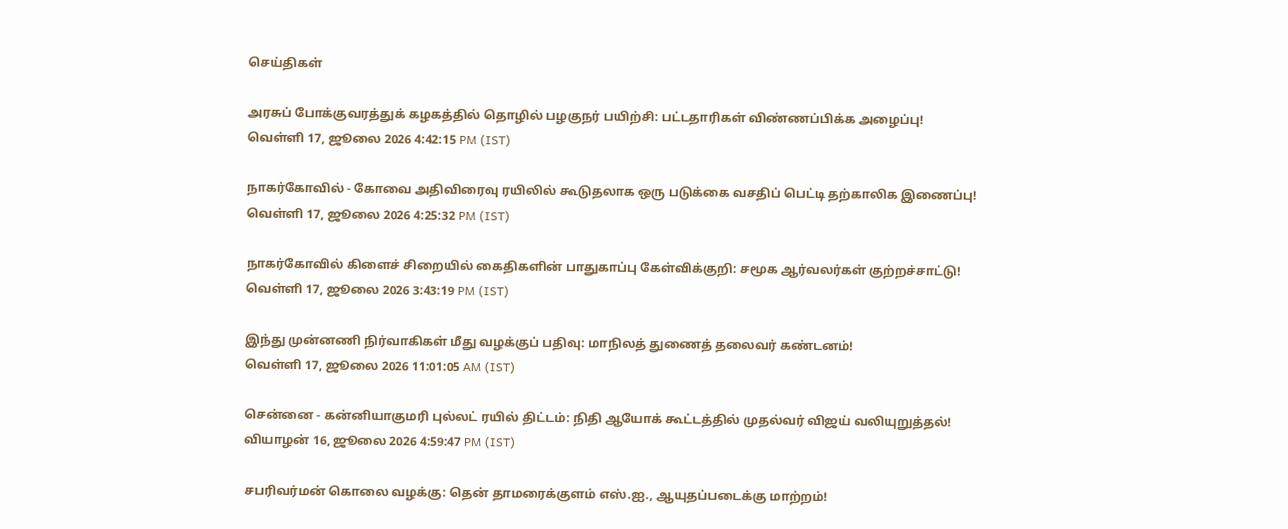செய்திகள்

அரசுப் போக்குவரத்துக் கழகத்தில் தொழில் பழகுநர் பயிற்சி: பட்டதாரிகள் விண்ணப்பிக்க அழைப்பு!
வெள்ளி 17, ஜூலை 2026 4:42:15 PM (IST)

நாகர்கோவில் - கோவை அதிவிரைவு ரயிலில் கூடுதலாக ஒரு படுக்கை வசதிப் பெட்டி தற்காலிக இணைப்பு!
வெள்ளி 17, ஜூலை 2026 4:25:32 PM (IST)

நாகர்கோவில் கிளைச் சிறையில் கைதிகளின் பாதுகாப்பு கேள்விக்குறி: சமூக ஆர்வலர்கள் குற்றச்சாட்டு!
வெள்ளி 17, ஜூலை 2026 3:43:19 PM (IST)

இந்து முன்னணி நிர்வாகிகள் மீது வழக்குப் பதிவு: மாநிலத் துணைத் தலைவர் கண்டனம்!
வெள்ளி 17, ஜூலை 2026 11:01:05 AM (IST)

சென்னை - கன்னியாகுமரி புல்லட் ரயில் திட்டம்: நிதி ஆயோக் கூட்டத்தில் முதல்வர் விஜய் வலியுறுத்தல்!
வியாழன் 16, ஜூலை 2026 4:59:47 PM (IST)

சபரிவர்மன் கொலை வழக்கு: தென் தாமரைக்குளம் எஸ்.ஐ., ஆயுதப்படைக்கு மாற்றம்!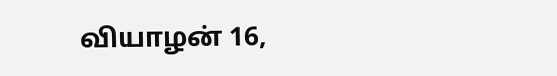வியாழன் 16,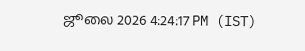ஜூலை 2026 4:24:17 PM (IST)